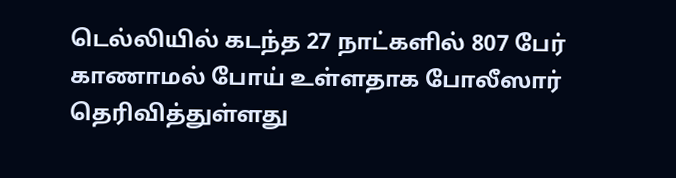டெல்லியில் கடந்த 27 நாட்களில் 807 பேர் காணாமல் போய் உள்ளதாக போலீஸார் தெரிவித்துள்ளது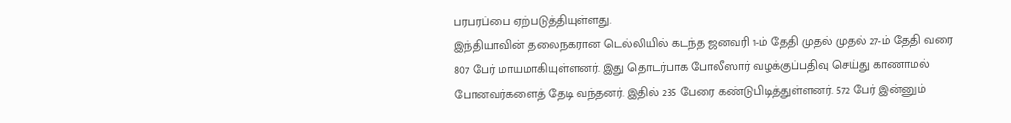பரபரப்பை ஏற்படுத்தியுள்ளது.
இந்தியாவின் தலைநகரான டெல்லியில் கடந்த ஜனவரி 1-ம் தேதி முதல் முதல் 27-ம் தேதி வரை 807 பேர் மாயமாகியுள்ளனர். இது தொடர்பாக போலீஸார் வழக்குப்பதிவு செய்து காணாமல் போனவர்களைத் தேடி வந்தனர். இதில் 235 பேரை கண்டுபிடித்துள்ளனர். 572 பேர் இன்னும்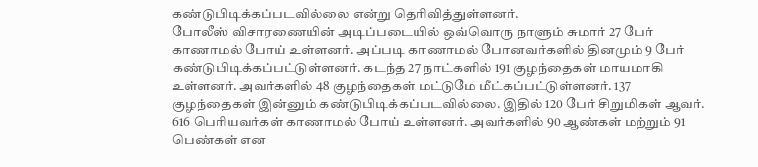கண்டுபிடிக்கப்படவில்லை என்று தெரிவித்துள்ளனர்.
போலீஸ் விசாரணையின் அடிப்படையில் ஒவ்வொரு நாளும் சுமார் 27 பேர் காணாமல் போய் உள்ளனர். அப்படி காணாமல் போனவர்களில் தினமும் 9 பேர் கண்டுபிடிக்கப்பட்டுள்ளனர். கடந்த 27 நாட்களில் 191 குழந்தைகள் மாயமாகி உள்ளனர். அவர்களில் 48 குழந்தைகள் மட்டுமே மீட்கப்பட்டுள்ளனர். 137 குழந்தைகள் இன்னும் கண்டுபிடிக்கப்படவில்லை. இதில் 120 பேர் சிறுமிகள் ஆவர். 616 பெரியவர்கள் காணாமல் போய் உள்ளனர். அவர்களில் 90 ஆண்கள் மற்றும் 91 பெண்கள் என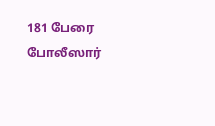181 பேரை போலீஸார்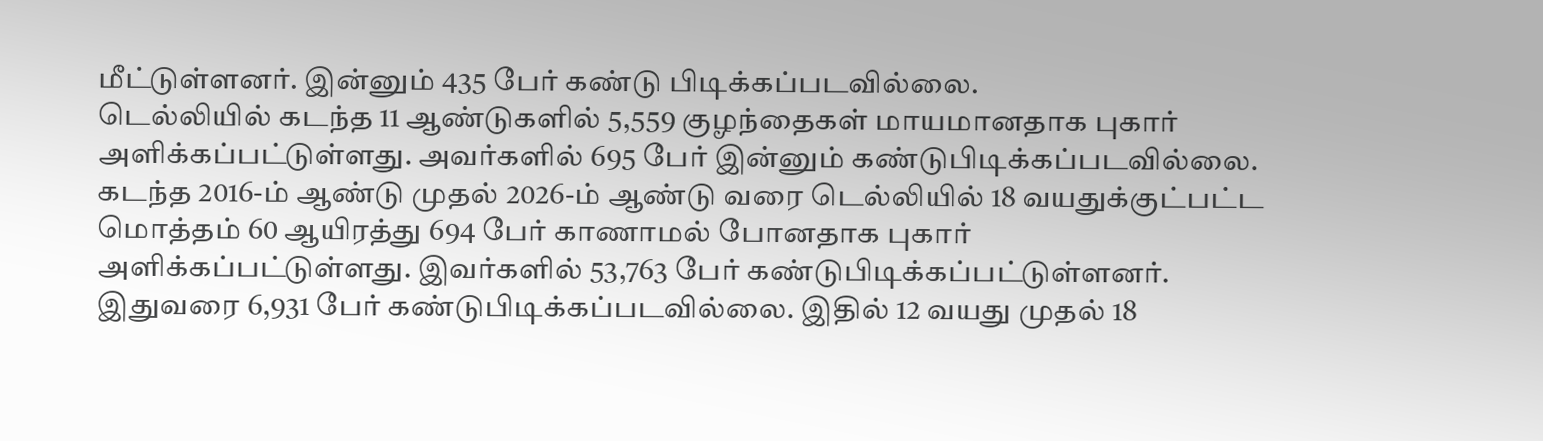மீட்டுள்ளனர். இன்னும் 435 பேர் கண்டு பிடிக்கப்படவில்லை.
டெல்லியில் கடந்த 11 ஆண்டுகளில் 5,559 குழந்தைகள் மாயமானதாக புகார் அளிக்கப்பட்டுள்ளது. அவர்களில் 695 பேர் இன்னும் கண்டுபிடிக்கப்படவில்லை. கடந்த 2016-ம் ஆண்டு முதல் 2026-ம் ஆண்டு வரை டெல்லியில் 18 வயதுக்குட்பட்ட மொத்தம் 60 ஆயிரத்து 694 பேர் காணாமல் போனதாக புகார் அளிக்கப்பட்டுள்ளது. இவர்களில் 53,763 பேர் கண்டுபிடிக்கப்பட்டுள்ளனர். இதுவரை 6,931 பேர் கண்டுபிடிக்கப்படவில்லை. இதில் 12 வயது முதல் 18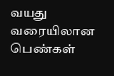வயது வரையிலான பெண்கள்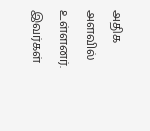அதிக அளவில் உள்ளனர். இவர்கள்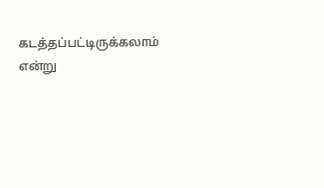கடத்தப்பட்டிருக்கலாம் என்று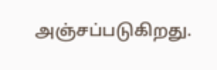அஞ்சப்படுகிறது.